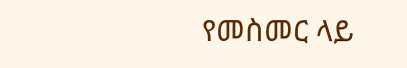የመስመር ላይ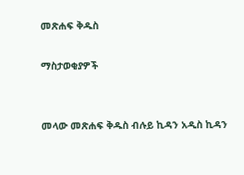መጽሐፍ ቅዱስ

ማስታወቂያዎች


መላው መጽሐፍ ቅዱስ ብሉይ ኪዳን አዲስ ኪዳን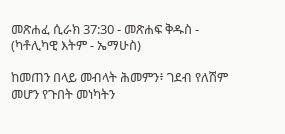መጽሐፈ ሲራክ 37:30 - መጽሐፍ ቅዱስ - (ካቶሊካዊ እትም - ኤማሁስ)

ከመጠን በላይ መብላት ሕመምን፥ ገደብ የለሽም መሆን የጉበት መነካትን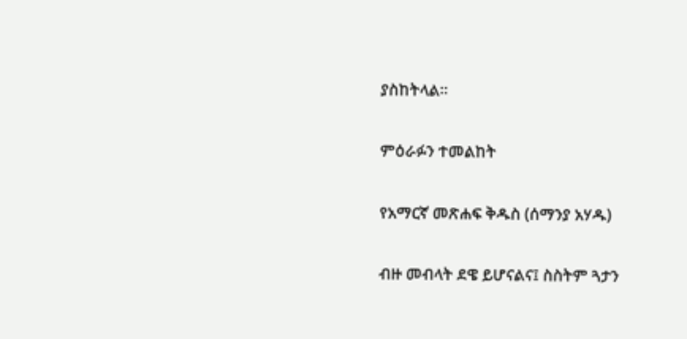ያስከትላል።

ምዕራፉን ተመልከት

የአማርኛ መጽሐፍ ቅዱስ (ሰማንያ አሃዱ)

ብዙ መብላት ደዌ ይሆናልና፤ ስስትም ጓታን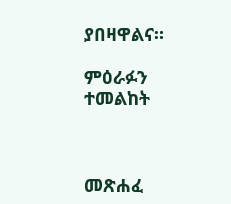ያበዛዋልና።

ምዕራፉን ተመልከት



መጽሐፈ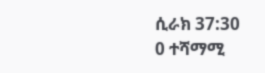ሲራክ 37:30
0 ተሻማሚ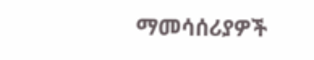ማመሳሰሪያዎች